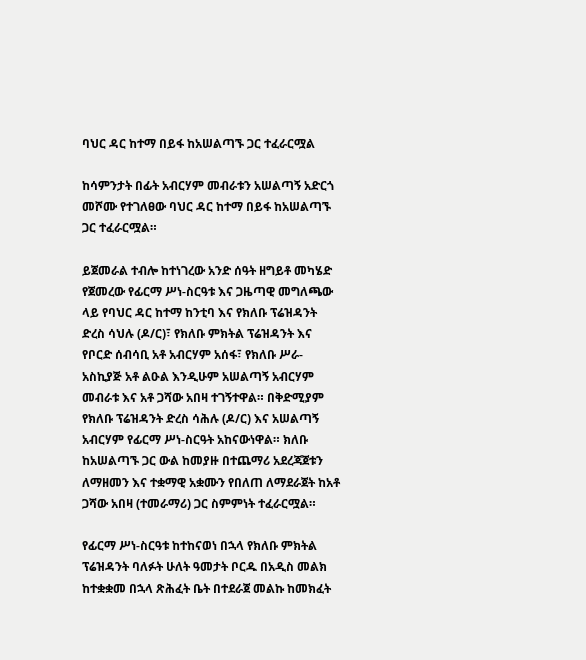ባህር ዳር ከተማ በይፋ ከአሠልጣኙ ጋር ተፈራርሟል

ከሳምንታት በፊት አብርሃም መብራቱን አሠልጣኝ አድርጎ መሾሙ የተገለፀው ባህር ዳር ከተማ በይፋ ከአሠልጣኙ ጋር ተፈራርሟል።

ይጀመራል ተብሎ ከተነገረው አንድ ሰዓት ዘግይቶ መካሄድ የጀመረው የፊርማ ሥነ-ስርዓቱ እና ጋዜጣዊ መግለጫው ላይ የባህር ዳር ከተማ ከንቲባ እና የክለቡ ፕሬዝዳንት ድረስ ሳህሉ (ዶ/ር)፣ የክለቡ ምክትል ፕሬዝዳንት እና የቦርድ ሰብሳቢ አቶ አብርሃም አሰፋ፣ የክለቡ ሥራ-አስኪያጅ አቶ ልዑል እንዲሁም አሠልጣኝ አብርሃም መብራቱ እና አቶ ጋሻው አበዛ ተገኝተዋል። በቅድሚያም የክለቡ ፕሬዝዳንት ድረስ ሳሕሉ (ዶ/ር) እና አሠልጣኝ አብርሃም የፊርማ ሥነ-ስርዓት አከናውነዋል። ክለቡ ከአሠልጣኙ ጋር ውል ከመያዙ በተጨማሪ አደረጃጀቱን ለማዘመን እና ተቋማዊ አቋሙን የበለጠ ለማደራጀት ከአቶ ጋሻው አበዛ (ተመራማሪ) ጋር ስምምነት ተፈራርሟል።

የፊርማ ሥነ-ስርዓቱ ከተከናወነ በኋላ የክለቡ ምክትል ፕሬዝዳንት ባለፉት ሁለት ዓመታት ቦርዱ በአዲስ መልክ ከተቋቋመ በኋላ ጽሕፈት ቤት በተደራጀ መልኩ ከመክፈት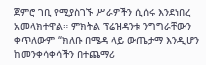ጀምሮ ገቢ የሚያስገኙ ሥራዎችን ሲሰሩ እንደነበረ አመላክተዋል። ምክትል ፕሬዝዳንቱ ንግግራቸውን ቀጥለውም “ክለቡ በሜዳ ላይ ውጤታማ እንዲሆን ከመንቀሳቀሳችን በተጨማሪ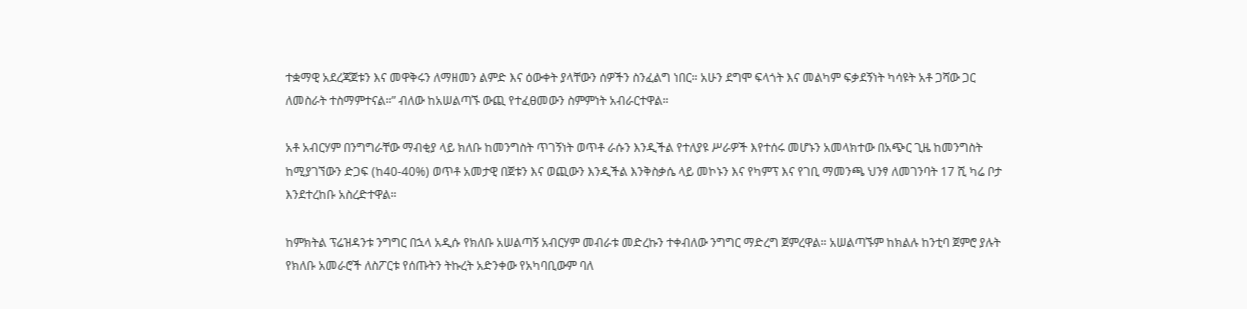ተቋማዊ አደረጃጀቱን እና መዋቅሩን ለማዘመን ልምድ እና ዕውቀት ያላቸውን ሰዎችን ስንፈልግ ነበር። አሁን ደግሞ ፍላጎት እና መልካም ፍቃደኝነት ካሳዩት አቶ ጋሻው ጋር ለመስራት ተስማምተናል።” ብለው ከአሠልጣኙ ውጪ የተፈፀመውን ስምምነት አብራርተዋል።

አቶ አብርሃም በንግግራቸው ማብቂያ ላይ ክለቡ ከመንግስት ጥገኝነት ወጥቶ ራሱን እንዲችል የተለያዩ ሥራዎች እየተሰሩ መሆኑን አመላክተው በአጭር ጊዜ ከመንግስት ከሚያገኘውን ድጋፍ (ከ40-40%) ወጥቶ አመታዊ በጀቱን እና ወጪውን እንዲችል እንቅስቃሴ ላይ መኮኑን እና የካምፕ እና የገቢ ማመንጫ ህንፃ ለመገንባት 17 ሺ ካሬ ቦታ እንደተረከቡ አስረድተዋል።

ከምክትል ፕሬዝዳንቱ ንግግር በኋላ አዲሱ የክለቡ አሠልጣኝ አብርሃም መብራቱ መድረኩን ተቀብለው ንግግር ማድረግ ጀምረዋል። አሠልጣኙም ከክልሉ ከንቲባ ጀምሮ ያሉት የክለቡ አመራሮች ለስፖርቱ የሰጡትን ትኩረት አድንቀው የአካባቢውም ባለ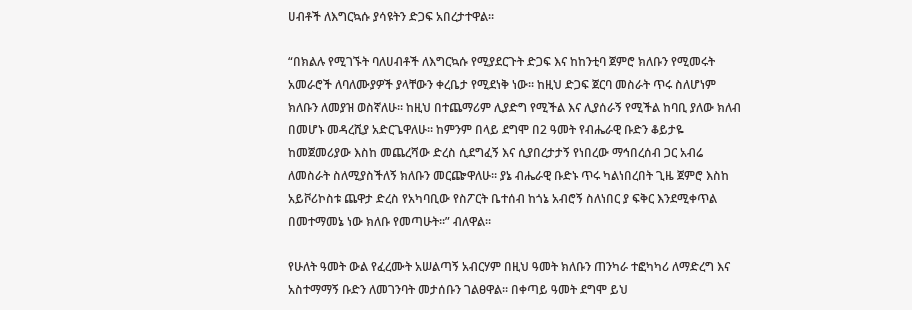ሀብቶች ለእግርኳሱ ያሳዩትን ድጋፍ አበረታተዋል።

“በክልሉ የሚገኙት ባለሀብቶች ለእግርኳሱ የሚያደርጉት ድጋፍ እና ከከንቲባ ጀምሮ ክለቡን የሚመሩት አመራሮች ለባለሙያዎች ያላቸውን ቀረቤታ የሚደነቅ ነው። ከዚህ ድጋፍ ጀርባ መስራት ጥሩ ስለሆነም ክለቡን ለመያዝ ወስኛለሁ። ከዚህ በተጨማሪም ሊያድግ የሚችል እና ሊያሰራኝ የሚችል ከባቢ ያለው ክለብ በመሆኑ መዳረሺያ አድርጌዋለሁ። ከምንም በላይ ደግሞ በ2 ዓመት የብሔራዊ ቡድን ቆይታዬ ከመጀመሪያው እስከ መጨረሻው ድረስ ሲደግፈኝ እና ሲያበረታታኝ የነበረው ማኅበረሰብ ጋር አብሬ ለመስራት ስለሚያስችለኝ ክለቡን መርጬዋለሁ። ያኔ ብሔራዊ ቡድኑ ጥሩ ካልነበረበት ጊዜ ጀምሮ እስከ አይቮሪኮስቱ ጨዋታ ድረስ የአካባቢው የስፖርት ቤተሰብ ከጎኔ አብሮኝ ስለነበር ያ ፍቅር እንደሚቀጥል በመተማመኔ ነው ክለቡ የመጣሁት።” ብለዋል።

የሁለት ዓመት ውል የፈረሙት አሠልጣኝ አብርሃም በዚህ ዓመት ክለቡን ጠንካራ ተፎካካሪ ለማድረግ እና አስተማማኝ ቡድን ለመገንባት መታሰቡን ገልፀዋል። በቀጣይ ዓመት ደግሞ ይህ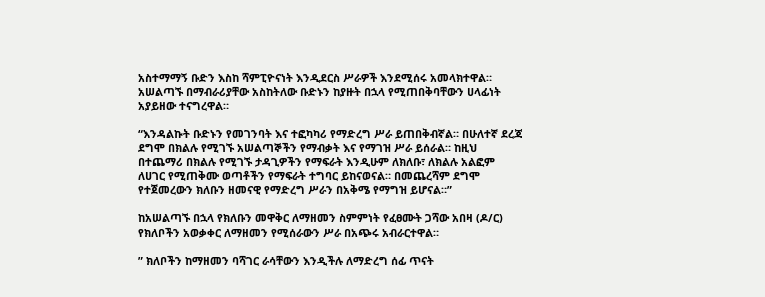አስተማማኝ ቡድን እስከ ሻምፒዮናነት እንዲደርስ ሥራዎች እንደሚሰሩ አመላክተዋል። አሠልጣኙ በማብራሪያቸው አስከትለው ቡድኑን ከያዙት በኋላ የሚጠበቅባቸውን ሀላፊነት አያይዘው ተናግረዋል።

“እንዳልኩት ቡድኑን የመገንባት እና ተፎካካሪ የማድረግ ሥራ ይጠበቅብኛል። በሁለተኛ ደረጃ ደግሞ በክልሉ የሚገኙ አሠልጣኞችን የማብቃት እና የማገዝ ሥራ ይሰራል። ከዚህ በተጨማሪ በክልሉ የሚገኙ ታዳጊዎችን የማፍራት እንዲሁም ለክለቡ፣ ለክልሉ አልፎም ለሀገር የሚጠቅሙ ወጣቶችን የማፍራት ተግባር ይከናወናል። በመጨረሻም ደግሞ የተጀመረውን ክለቡን ዘመናዊ የማድረግ ሥራን በአቅሜ የማግዝ ይሆናል።”

ከአሠልጣኙ በኋላ የክለቡን መዋቅር ለማዘመን ስምምነት የፈፀሙት ጋሻው አበዛ (ዶ/ር) የክለቦችን አወቃቀር ለማዘመን የሚሰራውን ሥራ በአጭሩ አብራርተዋል።

” ክለቦችን ከማዘመን ባሻገር ራሳቸውን እንዲችሉ ለማድረግ ሰፊ ጥናት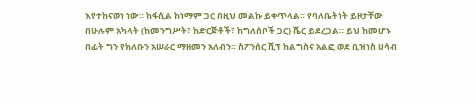እየተከናወነ ነው። ከፋሲል ከነማም ጋር በዚህ መልኩ ይቀጥላል። የባለቤትነት ይዞታቸው በሁሉም አካላት (ከመንግሥት፣ ከድርጅቶች፣ ከግለሰቦች ጋር) ሼር ይደረጋል። ይህ ከመሆኑ በፊት ግን የክለቡን አሠራር ማዘመን አለብን። ስፖንሰር ሺፕ ከልግስና አልፎ ወደ ቢዝነስ ሀሳብ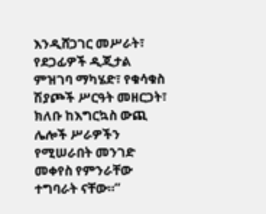እንዲሸጋገር መሥራት፣ የደጋፊዎች ዲጂታል ምዝገባ ማካሄድ፣ የቁሳቁስ ሽያጮች ሥርዓት መዘርጋት፣ ክለቡ ከእግርኳስ ውጪ ሌሎች ሥራዎችን የሚሠራበት መንገድ መቀየስ የምንራቸው ተግባራት ናቸው።”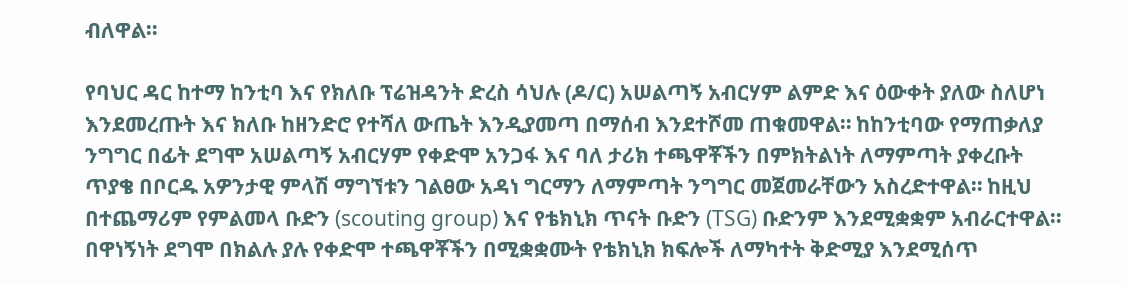ብለዋል።

የባህር ዳር ከተማ ከንቲባ እና የክለቡ ፕሬዝዳንት ድረስ ሳህሉ (ዶ/ር) አሠልጣኝ አብርሃም ልምድ እና ዕውቀት ያለው ስለሆነ እንደመረጡት እና ክለቡ ከዘንድሮ የተሻለ ውጤት እንዲያመጣ በማሰብ እንደተሾመ ጠቁመዋል። ከከንቲባው የማጠቃለያ ንግግር በፊት ደግሞ አሠልጣኝ አብርሃም የቀድሞ አንጋፋ እና ባለ ታሪክ ተጫዋቾችን በምክትልነት ለማምጣት ያቀረቡት ጥያቄ በቦርዱ አዎንታዊ ምላሽ ማግኘቱን ገልፀው አዳነ ግርማን ለማምጣት ንግግር መጀመራቸውን አስረድተዋል። ከዚህ በተጨማሪም የምልመላ ቡድን (scouting group) እና የቴክኒክ ጥናት ቡድን (TSG) ቡድንም እንደሚቋቋም አብራርተዋል። በዋነኝነት ደግሞ በክልሉ ያሉ የቀድሞ ተጫዋቾችን በሚቋቋሙት የቴክኒክ ክፍሎች ለማካተት ቅድሚያ እንደሚሰጥ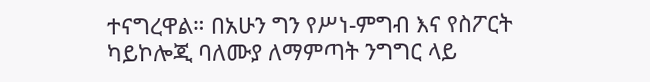ተናግረዋል። በአሁን ግን የሥነ-ምግብ እና የስፖርት ካይኮሎጂ ባለሙያ ለማምጣት ንግግር ላይ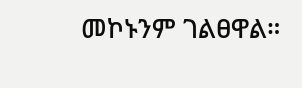መኮኑንም ገልፀዋል።